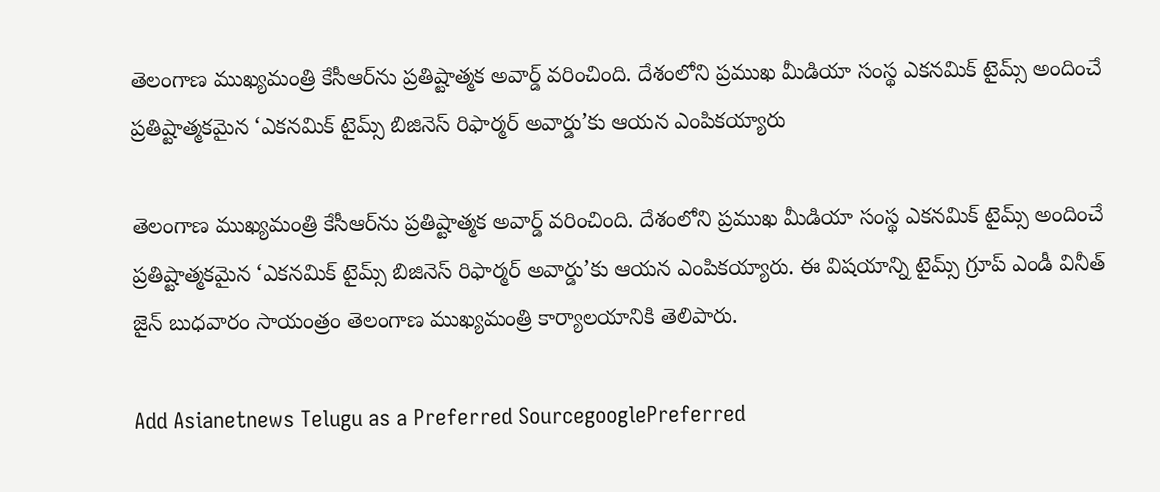తెలంగాణ ముఖ్యమంత్రి కేసీఆర్‌ను ప్రతిష్టాత్మక అవార్డ్ వరించింది. దేశంలోని ప్రముఖ మీడియా సంస్థ ఎకనమిక్ టైమ్స్ అందించే ప్రతిష్టాత్మకమైన ‘ఎకనమిక్ టైమ్స్ బిజినెస్ రిఫార్మర్ అవార్డు’కు ఆయన ఎంపికయ్యారు

తెలంగాణ ముఖ్యమంత్రి కేసీఆర్‌ను ప్రతిష్టాత్మక అవార్డ్ వరించింది. దేశంలోని ప్రముఖ మీడియా సంస్థ ఎకనమిక్ టైమ్స్ అందించే ప్రతిష్టాత్మకమైన ‘ఎకనమిక్ టైమ్స్ బిజినెస్ రిఫార్మర్ అవార్డు’కు ఆయన ఎంపికయ్యారు. ఈ విషయాన్ని టైమ్స్ గ్రూప్ ఎండీ వినీత్ జైన్ బుధవారం సాయంత్రం తెలంగాణ ముఖ్యమంత్రి కార్యాలయానికి తెలిపారు.

Add Asianetnews Telugu as a Preferred SourcegooglePreferred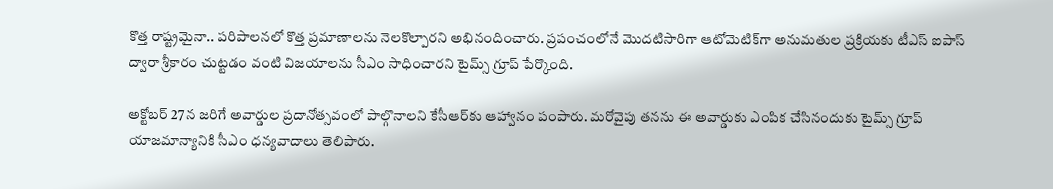కొత్త రాష్ట్రమైనా.. పరిపాలనలో కొత్త ప్రమాణాలను నెలకొల్పారని అభినందించారు. ప్రపంచంలోనే మొదటిసారిగా ఆటోమెటిక్‌గా అనుమతుల ప్రక్రియకు టీఎస్ ఐపాస్ ద్వారా శ్రీకారం చుట్టడం వంటి విజయాలను సీఎం సాధించారని టైమ్స్ గ్రూప్ పేర్కొంది.

అక్టోబర్ 27న జరిగే అవార్డుల ప్రదానోత్సవంలో పాల్గొనాలని కేసీఆర్‌కు ఆహ్వానం పంపారు. మరోవైపు తనను ఈ అవార్డుకు ఎంపిక చేసినందుకు టైమ్స్ గ్రూప్ యాజమాన్యానికి సీఎం ధన్యవాదాలు తెలిపారు.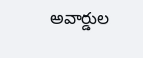అవార్డుల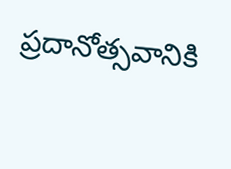ప్రదానోత్సవానికి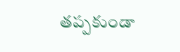తప్పకుండా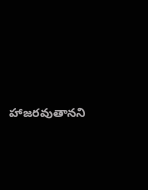హాజరవుతానని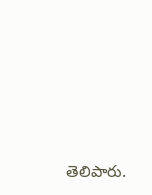తెలిపారు.